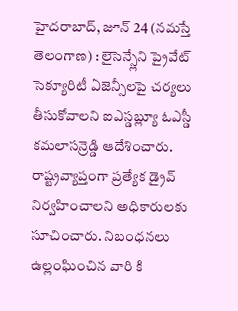హైదరాబాద్, జూన్ 24 (నమస్తే తెలంగాణ) : లైసెన్స్లేని ప్రైవేట్ సెక్యూరిటీ ఏజెన్సీలపై చర్యలు తీసుకోవాలని ఐఎస్డబ్ల్యూ ఓఎస్డీ కమలాసన్రెడ్డి ఆదేశించారు. రాష్ట్రవ్యాప్తంగా ప్రత్యేక డ్రైవ్ నిర్వహించాలని అధికారులకు సూచించారు. నిబంధనలు ఉల్లంఘించిన వారి కి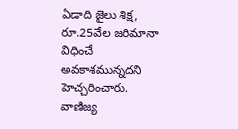ఏడాది జైలు శిక్ష, రూ.25వేల జరిమానా విధించే అవకాశమున్నదని హెచ్చరించారు.
వాణిజ్య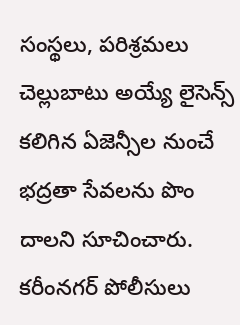సంస్థలు, పరిశ్రమలు చెల్లుబాటు అయ్యే లైసెన్స్ కలిగిన ఏజెన్సీల నుంచే భద్రతా సేవలను పొం దాలని సూచించారు. కరీంనగర్ పోలీసులు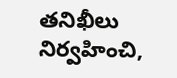తనిఖీలు నిర్వహించి,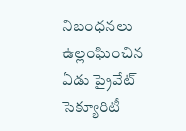నిబంధనలు ఉల్లంఘించిన ఏడు ప్రైవేట్ సెక్యూరిటీ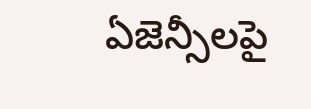ఏజెన్సీలపై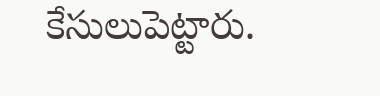కేసులుపెట్టారు.